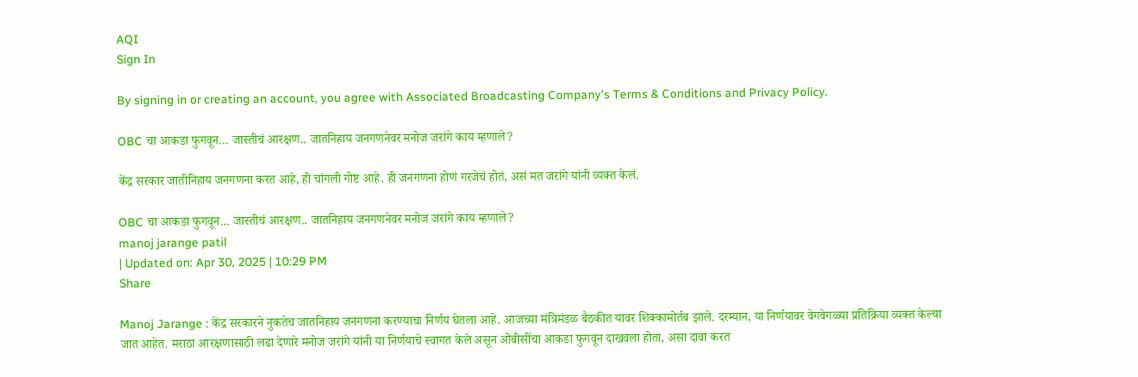AQI
Sign In

By signing in or creating an account, you agree with Associated Broadcasting Company's Terms & Conditions and Privacy Policy.

OBC चा आकडा फुगवून… जास्तीचं आरक्षण.. जातनिहाय जनगणनेवर मनोज जरांगे काय म्हणाले?

केंद्र सरकार जातीनिहाय जनगणना करत आहे, ही चांगली गोष्ट आहे. ही जनगणना होणं गरजेचं होतं, असं मत जरांगे यांनी व्यक्त केलं.

OBC चा आकडा फुगवून... जास्तीचं आरक्षण.. जातनिहाय जनगणनेवर मनोज जरांगे काय म्हणाले?
manoj jarange patil
| Updated on: Apr 30, 2025 | 10:29 PM
Share

Manoj Jarange : केंद्र सरकारने नुकतेच जातनिहाय जनगणना करण्याचा निर्णय घेतला आहे. आजच्या मंत्रिमंडळ बैठकीत यावर शिक्कामोर्तब झाले. दरम्यान, या निर्णयावर वेगवेगळ्या प्रतिक्रिया व्यक्त केल्या जात आहेत. मराठा आरक्षणासाठी लढा देणारे मनोज जरांगे यांनी या निर्णयाचे स्वागत केले असून ओबीसींचा आकडा फुगवून दाखवला होता, असा दावा करत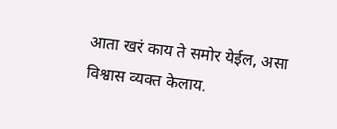आता खरं काय ते समोर येईल, असा विश्वास व्यक्त केलाय.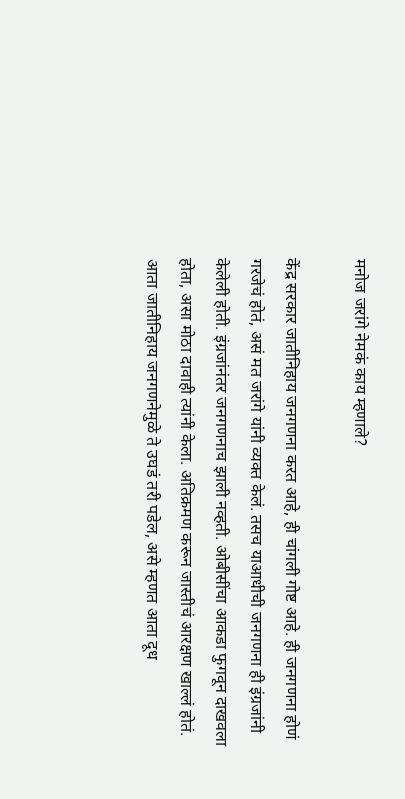मनोज जरांगे नेमकं काय म्हणाले?

केंद्र सरकार जातीनिहाय जनगणना करत आहे, ही चांगली गोष्ट आहे. ही जनगणना होणं गरजेचं होतं, असं मत जरांगे यांनी व्यक्त केलं. तसच याआधीची जनगणना ही इंग्रजांनी केलेली होती. इंग्रजांनंतर जनगणनाच झाली नव्हती. ओबीसींचा आकडा फुगवून दाखवला होता, असा मोठा दावाही त्यांनी केला. अतिक्रमण करून जास्तीचं आरक्षण खाल्लं होतं. आता जातीनिहाय जनगणनेमुळे ते उघडं तरी पडेल, असे म्हणत आता दूध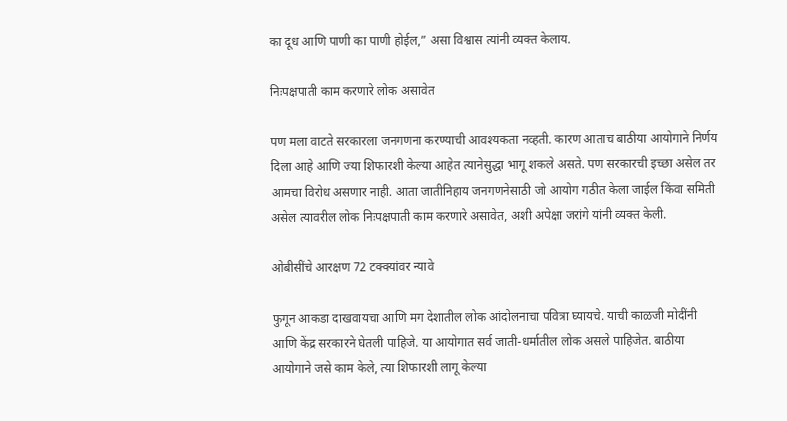का दूध आणि पाणी का पाणी होईल,” असा विश्वास त्यांनी व्यक्त केलाय.

निःपक्षपाती काम करणारे लोक असावेत

पण मला वाटते सरकारला जनगणना करण्याची आवश्यकता नव्हती. कारण आताच बाठीया आयोगाने निर्णय दिला आहे आणि ज्या शिफारशी केल्या आहेत त्यानेसुद्धा भागू शकले असते. पण सरकारची इच्छा असेल तर आमचा विरोध असणार नाही. आता जातीनिहाय जनगणनेसाठी जो आयोग गठीत केला जाईल किंवा समिती असेल त्यावरील लोक निःपक्षपाती काम करणारे असावेत, अशी अपेक्षा जरांगे यांनी व्यक्त केली.

ओबीसींचे आरक्षण 72 टक्क्यांवर न्यावे

फुगून आकडा दाखवायचा आणि मग देशातील लोक आंदोलनाचा पवित्रा घ्यायचे. याची काळजी मोदींनी आणि केंद्र सरकारने घेतली पाहिजे. या आयोगात सर्व जाती-धर्मातील लोक असले पाहिजेत. बाठीया आयोगाने जसे काम केले, त्या शिफारशी लागू केल्या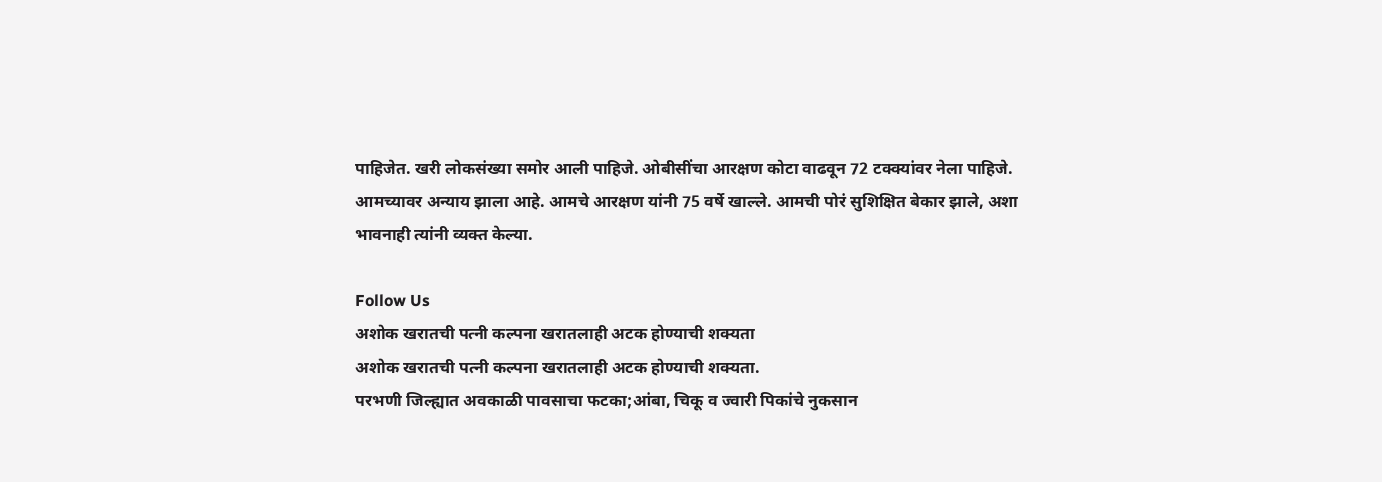पाहिजेत. खरी लोकसंख्या समोर आली पाहिजे. ओबीसींचा आरक्षण कोटा वाढवून 72 टक्क्यांवर नेला पाहिजे. आमच्यावर अन्याय झाला आहे. आमचे आरक्षण यांनी 75 वर्षे खाल्ले. आमची पोरं सुशिक्षित बेकार झाले, अशा भावनाही त्यांनी व्यक्त केल्या.

Follow Us
अशोक खरातची पत्नी कल्पना खरातलाही अटक होण्याची शक्यता
अशोक खरातची पत्नी कल्पना खरातलाही अटक होण्याची शक्यता.
परभणी जिल्ह्यात अवकाळी पावसाचा फटका;आंबा, चिकू व ज्वारी पिकांचे नुकसान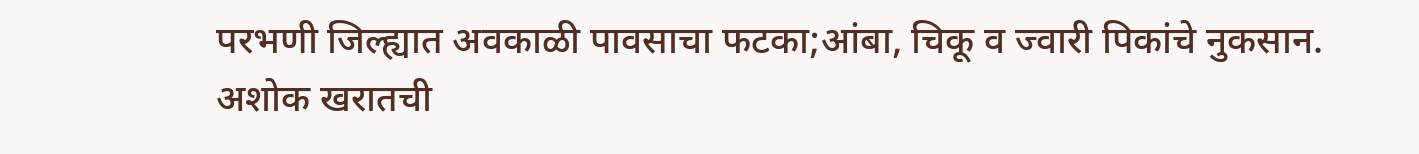परभणी जिल्ह्यात अवकाळी पावसाचा फटका;आंबा, चिकू व ज्वारी पिकांचे नुकसान.
अशोक खरातची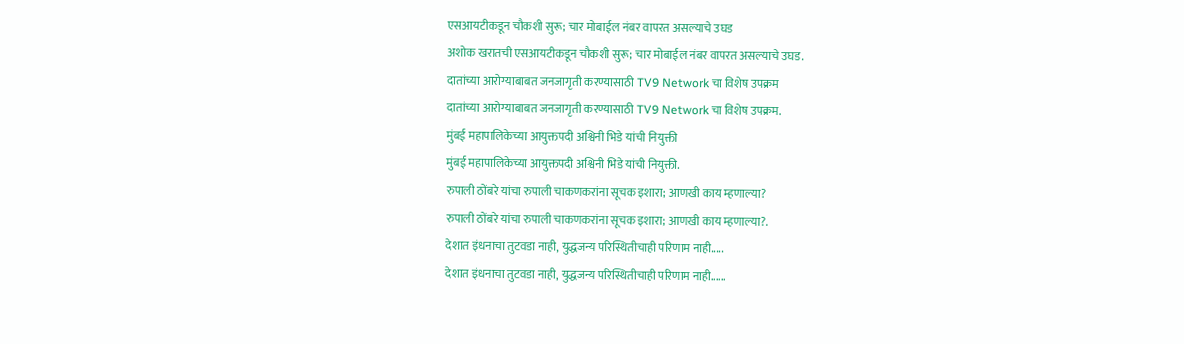एसआयटीकडून चौकशी सुरू; चार मोबाईल नंबर वापरत असल्याचे उघड
अशोक खरातची एसआयटीकडून चौकशी सुरू; चार मोबाईल नंबर वापरत असल्याचे उघड.
दातांच्या आरोग्याबाबत जनजागृती करण्यासाठी TV9 Network चा विशेष उपक्रम
दातांच्या आरोग्याबाबत जनजागृती करण्यासाठी TV9 Network चा विशेष उपक्रम.
मुंबई महापालिकेच्या आयुक्तपदी अश्विनी भिडे यांची नियुक्ती
मुंबई महापालिकेच्या आयुक्तपदी अश्विनी भिडे यांची नियुक्ती.
रुपाली ठोंबरे यांचा रुपाली चाकणकरांना सूचक इशारा; आणखी काय म्हणाल्या?
रुपाली ठोंबरे यांचा रुपाली चाकणकरांना सूचक इशारा; आणखी काय म्हणाल्या?.
देशात इंधनाचा तुटवडा नाही, युद्धजन्य परिस्थितीचाही परिणाम नाही.....
देशात इंधनाचा तुटवडा नाही, युद्धजन्य परिस्थितीचाही परिणाम नाही......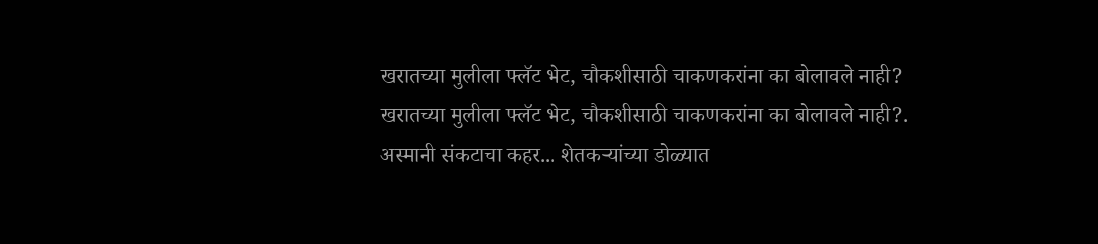खरातच्या मुलीला फ्लॅट भेट, चौकशीसाठी चाकणकरांना का बोलावले नाही?
खरातच्या मुलीला फ्लॅट भेट, चौकशीसाठी चाकणकरांना का बोलावले नाही?.
अस्मानी संकटाचा कहर... शेतकऱ्यांच्या डोळ्यात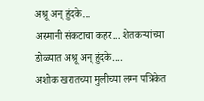अश्रू अन् हुंदके...
अस्मानी संकटाचा कहर... शेतकऱ्यांच्या डोळ्यात अश्रू अन् हुंदके....
अशोक खरातच्या मुलीच्या लग्न पत्रिकेत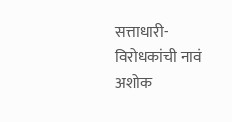सत्ताधारी- विरोधकांची नावं
अशोक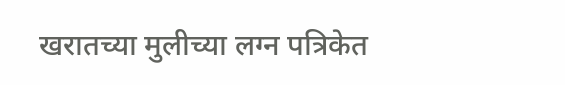खरातच्या मुलीच्या लग्न पत्रिकेत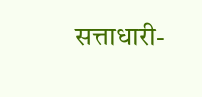सत्ताधारी-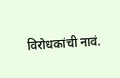विरोधकांची नावं.